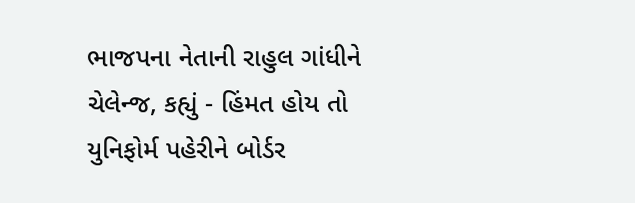ભાજપના નેતાની રાહુલ ગાંધીને ચેલેન્જ, કહ્યું - હિંમત હોય તો યુનિફોર્મ પહેરીને બોર્ડર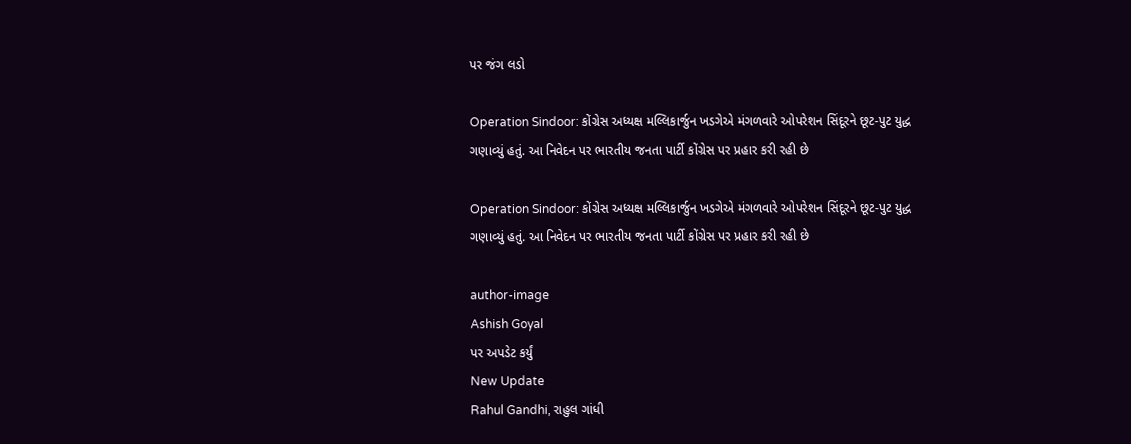પર જંગ લડો

Operation Sindoor: કોંગ્રેસ અધ્યક્ષ મલ્લિકાર્જુન ખડગેએ મંગળવારે ઓપરેશન સિંદૂરને છૂટ-પુટ યુદ્ધ ગણાવ્યું હતું. આ નિવેદન પર ભારતીય જનતા પાર્ટી કોંગ્રેસ પર પ્રહાર કરી રહી છે

Operation Sindoor: કોંગ્રેસ અધ્યક્ષ મલ્લિકાર્જુન ખડગેએ મંગળવારે ઓપરેશન સિંદૂરને છૂટ-પુટ યુદ્ધ ગણાવ્યું હતું. આ નિવેદન પર ભારતીય જનતા પાર્ટી કોંગ્રેસ પર પ્રહાર કરી રહી છે

author-image
Ashish Goyal
પર અપડેટ કર્યું
New Update
Rahul Gandhi, રાહુલ ગાંધી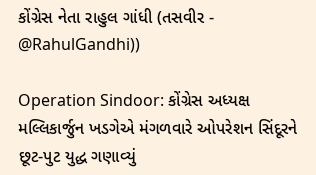કોંગ્રેસ નેતા રાહુલ ગાંધી (તસવીર - @RahulGandhi))

Operation Sindoor: કોંગ્રેસ અધ્યક્ષ મલ્લિકાર્જુન ખડગેએ મંગળવારે ઓપરેશન સિંદૂરને છૂટ-પુટ યુદ્ધ ગણાવ્યું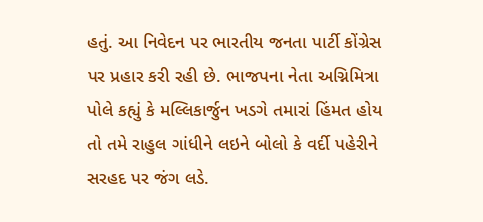હતું. આ નિવેદન પર ભારતીય જનતા પાર્ટી કોંગ્રેસ પર પ્રહાર કરી રહી છે. ભાજપના નેતા અગ્નિમિત્રા પોલે કહ્યું કે મલ્લિકાર્જુન ખડગે તમારાં હિંમત હોય તો તમે રાહુલ ગાંધીને લઇને બોલો કે વર્દી પહેરીને સરહદ પર જંગ લડે.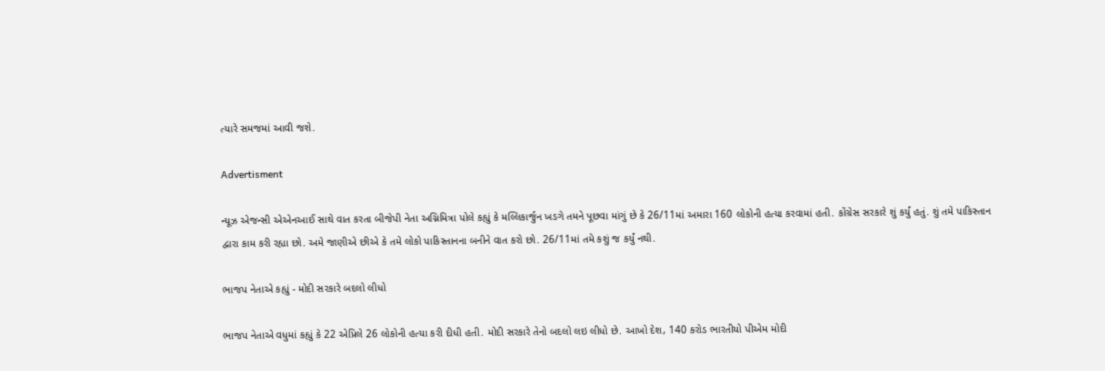ત્યારે સમજમાં આવી જશે.

Advertisment

ન્યૂઝ એજન્સી એએનઆઈ સાથે વાત કરતા બીજેપી નેતા અગ્નિમિત્રા પોલે કહ્યું કે મલ્લિકાર્જુન ખડગે તમને પૂછવા માંગું છે કે 26/11માં અમારા 160 લોકોની હત્યા કરવામાં હતી. કોંગ્રેસ સરકારે શું કર્યું હતું. શું તમે પાકિસ્તાન દ્વારા કામ કરી રહ્યા છો. અમે જાણીએ છીએ કે તમે લોકો પાકિસ્તાનના બનીને વાત કરો છો. 26/11માં તમે કશું જ કર્યું નથી.

ભાજપ નેતાએ કહ્યું - મોદી સરકારે બદલો લીધો

ભાજપ નેતાએ વધુમાં કહ્યું કે 22 એપ્રિલે 26 લોકોની હત્યા કરી દીધી હતી. મોદી સરકારે તેનો બદલો લઇ લીધો છે. આખો દેશ, 140 કરોડ ભારતીયો પીએમ મોદી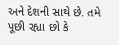અને દેશની સાથે છે. તમે પૂછી રહ્યા છો કે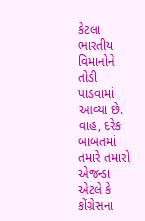કેટલા ભારતીય વિમાનોને તોડી પાડવામાં આવ્યા છે. વાહ, દરેક બાબતમાં તમારે તમારો એજન્ડા એટલે કે કોંગ્રેસના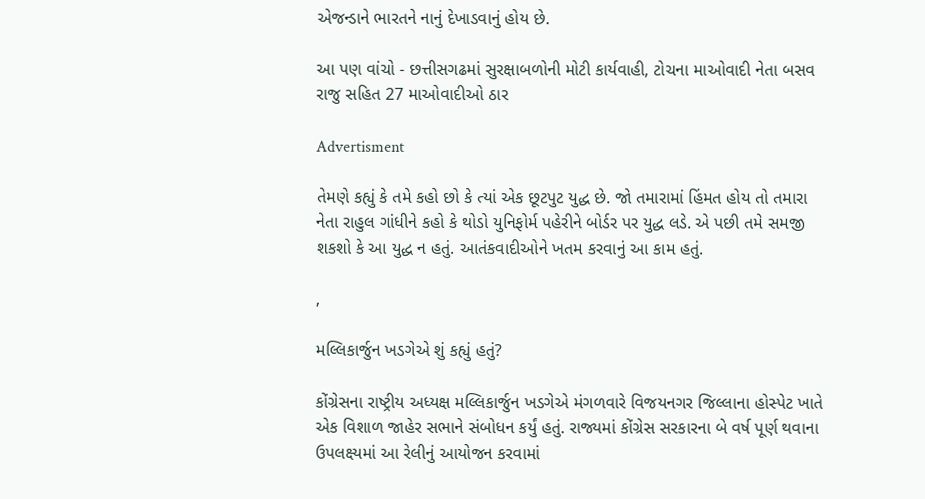એજન્ડાને ભારતને નાનું દેખાડવાનું હોય છે.

આ પણ વાંચો - છત્તીસગઢમાં સુરક્ષાબળોની મોટી કાર્યવાહી, ટોચના માઓવાદી નેતા બસવ રાજુ સહિત 27 માઓવાદીઓ ઠાર

Advertisment

તેમણે કહ્યું કે તમે કહો છો કે ત્યાં એક છૂટપુટ યુદ્ધ છે. જો તમારામાં હિંમત હોય તો તમારા નેતા રાહુલ ગાંધીને કહો કે થોડો યુનિફોર્મ પહેરીને બોર્ડર પર યુદ્ધ લડે. એ પછી તમે સમજી શકશો કે આ યુદ્ધ ન હતું. આતંકવાદીઓને ખતમ કરવાનું આ કામ હતું.

,

મલ્લિકાર્જુન ખડગેએ શું કહ્યું હતું?

કોંગ્રેસના રાષ્ટ્રીય અધ્યક્ષ મલ્લિકાર્જુન ખડગેએ મંગળવારે વિજયનગર જિલ્લાના હોસ્પેટ ખાતે એક વિશાળ જાહેર સભાને સંબોધન કર્યું હતું. રાજ્યમાં કોંગ્રેસ સરકારના બે વર્ષ પૂર્ણ થવાના ઉપલક્ષ્યમાં આ રેલીનું આયોજન કરવામાં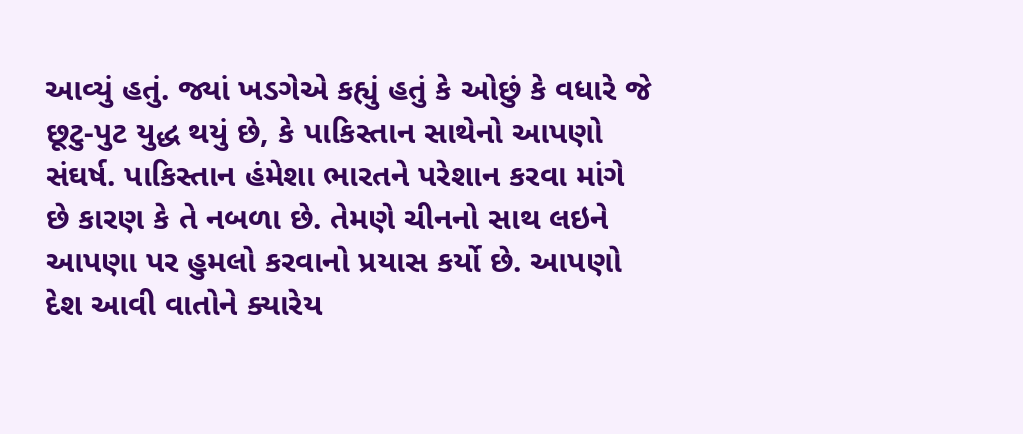આવ્યું હતું. જ્યાં ખડગેએ કહ્યું હતું કે ઓછું કે વધારે જે છૂટુ-પુટ યુદ્ધ થયું છે, કે પાકિસ્તાન સાથેનો આપણો સંઘર્ષ. પાકિસ્તાન હંમેશા ભારતને પરેશાન કરવા માંગે છે કારણ કે તે નબળા છે. તેમણે ચીનનો સાથ લઇને આપણા પર હુમલો કરવાનો પ્રયાસ કર્યો છે. આપણો દેશ આવી વાતોને ક્યારેય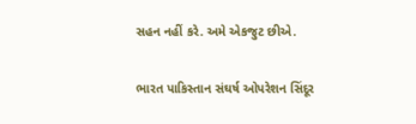સહન નહીં કરે. અમે એકજુટ છીએ.

ભારત પાકિસ્તાન સંઘર્ષ ઓપરેશન સિંદૂર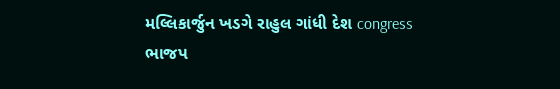મલ્લિકાર્જુન ખડગે રાહુલ ગાંધી દેશ congress ભાજપ